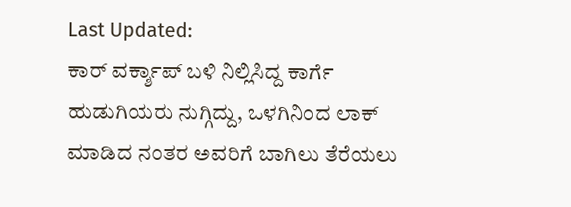Last Updated:
ಕಾರ್ ವರ್ಕ್ಶಾಪ್ ಬಳಿ ನಿಲ್ಲಿಸಿದ್ದ ಕಾರ್ಗೆ ಹುಡುಗಿಯರು ನುಗ್ಗಿದ್ದು, ಒಳಗಿನಿಂದ ಲಾಕ್ ಮಾಡಿದ ನಂತರ ಅವರಿಗೆ ಬಾಗಿಲು ತೆರೆಯಲು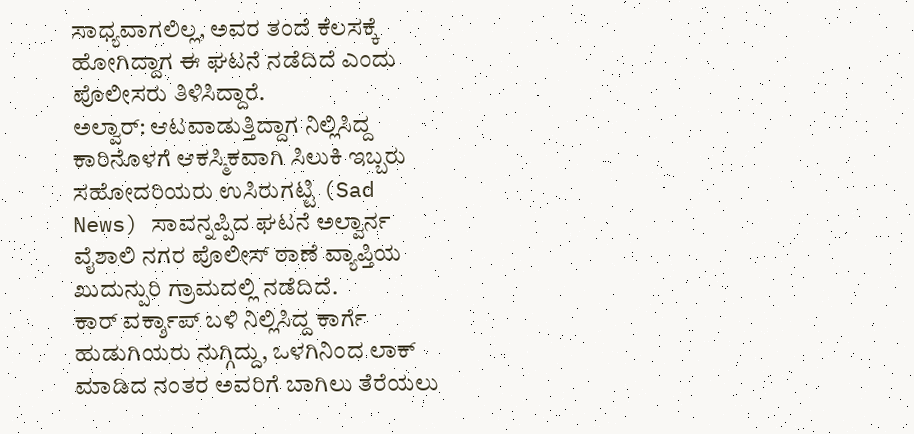ಸಾಧ್ಯವಾಗಲಿಲ್ಲ, ಅವರ ತಂದೆ ಕೆಲಸಕ್ಕೆ ಹೋಗಿದ್ದಾಗ ಈ ಘಟನೆ ನಡೆದಿದೆ ಎಂದು ಪೊಲೀಸರು ತಿಳಿಸಿದ್ದಾರೆ.
ಅಲ್ವಾರ್: ಆಟವಾಡುತ್ತಿದ್ದಾಗ ನಿಲ್ಲಿಸಿದ್ದ ಕಾರಿನೊಳಗೆ ಆಕಸ್ಮಿಕವಾಗಿ ಸಿಲುಕಿ ಇಬ್ಬರು ಸಹೋದರಿಯರು ಉಸಿರುಗಟ್ಟಿ (Sad News) ಸಾವನ್ನಪ್ಪಿದ ಘಟನೆ ಅಲ್ವಾರ್ನ ವೈಶಾಲಿ ನಗರ ಪೊಲೀಸ್ ಠಾಣೆ ವ್ಯಾಪ್ತಿಯ ಖುದುನ್ಪುರಿ ಗ್ರಾಮದಲ್ಲಿ ನಡೆದಿದೆ.
ಕಾರ್ ವರ್ಕ್ಶಾಪ್ ಬಳಿ ನಿಲ್ಲಿಸಿದ್ದ ಕಾರ್ಗೆ ಹುಡುಗಿಯರು ನುಗ್ಗಿದ್ದು, ಒಳಗಿನಿಂದ ಲಾಕ್ ಮಾಡಿದ ನಂತರ ಅವರಿಗೆ ಬಾಗಿಲು ತೆರೆಯಲು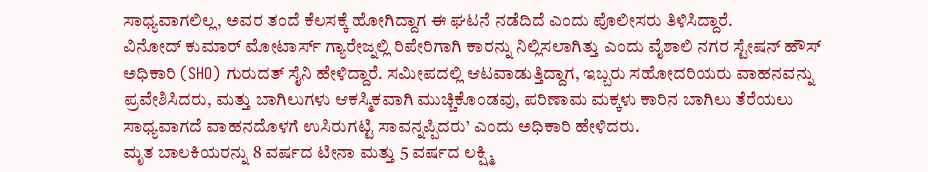ಸಾಧ್ಯವಾಗಲಿಲ್ಲ, ಅವರ ತಂದೆ ಕೆಲಸಕ್ಕೆ ಹೋಗಿದ್ದಾಗ ಈ ಘಟನೆ ನಡೆದಿದೆ ಎಂದು ಪೊಲೀಸರು ತಿಳಿಸಿದ್ದಾರೆ.
ವಿನೋದ್ ಕುಮಾರ್ ಮೋಟಾರ್ಸ್ ಗ್ಯಾರೇಜ್ನಲ್ಲಿ ರಿಪೇರಿಗಾಗಿ ಕಾರನ್ನು ನಿಲ್ಲಿಸಲಾಗಿತ್ತು ಎಂದು ವೈಶಾಲಿ ನಗರ ಸ್ಟೇಷನ್ ಹೌಸ್ ಅಧಿಕಾರಿ (SHO) ಗುರುದತ್ ಸೈನಿ ಹೇಳಿದ್ದಾರೆ. ಸಮೀಪದಲ್ಲಿ ಆಟವಾಡುತ್ತಿದ್ದಾಗ, ಇಬ್ಬರು ಸಹೋದರಿಯರು ವಾಹನವನ್ನು ಪ್ರವೇಶಿಸಿದರು, ಮತ್ತು ಬಾಗಿಲುಗಳು ಆಕಸ್ಮಿಕವಾಗಿ ಮುಚ್ಚಿಕೊಂಡವು, ಪರಿಣಾಮ ಮಕ್ಕಳು ಕಾರಿನ ಬಾಗಿಲು ತೆರೆಯಲು ಸಾಧ್ಯವಾಗದೆ ವಾಹನದೊಳಗೆ ಉಸಿರುಗಟ್ಟಿ ಸಾವನ್ನಪ್ಪಿದರು’ ಎಂದು ಅಧಿಕಾರಿ ಹೇಳಿದರು.
ಮೃತ ಬಾಲಕಿಯರನ್ನು 8 ವರ್ಷದ ಟೀನಾ ಮತ್ತು 5 ವರ್ಷದ ಲಕ್ಷ್ಮಿ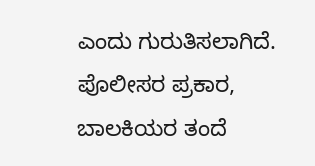ಎಂದು ಗುರುತಿಸಲಾಗಿದೆ. ಪೊಲೀಸರ ಪ್ರಕಾರ, ಬಾಲಕಿಯರ ತಂದೆ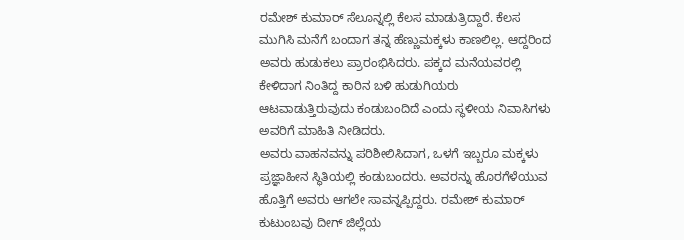ರಮೇಶ್ ಕುಮಾರ್ ಸೆಲೂನ್ನಲ್ಲಿ ಕೆಲಸ ಮಾಡುತ್ರಿದ್ದಾರೆ. ಕೆಲಸ ಮುಗಿಸಿ ಮನೆಗೆ ಬಂದಾಗ ತನ್ನ ಹೆಣ್ಣುಮಕ್ಕಳು ಕಾಣಲಿಲ್ಲ. ಆದ್ದರಿಂದ ಅವರು ಹುಡುಕಲು ಪ್ರಾರಂಭಿಸಿದರು. ಪಕ್ಕದ ಮನೆಯವರಲ್ಲಿ ಕೇಳಿದಾಗ ನಿಂತಿದ್ದ ಕಾರಿನ ಬಳಿ ಹುಡುಗಿಯರು ಆಟವಾಡುತ್ತಿರುವುದು ಕಂಡುಬಂದಿದೆ ಎಂದು ಸ್ಥಳೀಯ ನಿವಾಸಿಗಳು ಅವರಿಗೆ ಮಾಹಿತಿ ನೀಡಿದರು.
ಅವರು ವಾಹನವನ್ನು ಪರಿಶೀಲಿಸಿದಾಗ, ಒಳಗೆ ಇಬ್ಬರೂ ಮಕ್ಕಳು ಪ್ರಜ್ಞಾಹೀನ ಸ್ಥಿತಿಯಲ್ಲಿ ಕಂಡುಬಂದರು. ಅವರನ್ನು ಹೊರಗೆಳೆಯುವ ಹೊತ್ತಿಗೆ ಅವರು ಆಗಲೇ ಸಾವನ್ನಪ್ಪಿದ್ದರು. ರಮೇಶ್ ಕುಮಾರ್ ಕುಟುಂಬವು ದೀಗ್ ಜಿಲ್ಲೆಯ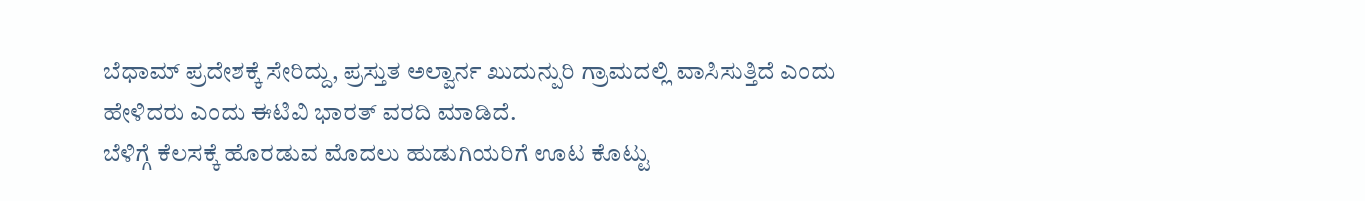ಬೆಧಾಮ್ ಪ್ರದೇಶಕ್ಕೆ ಸೇರಿದ್ದು, ಪ್ರಸ್ತುತ ಅಲ್ವಾರ್ನ ಖುದುನ್ಪುರಿ ಗ್ರಾಮದಲ್ಲಿ ವಾಸಿಸುತ್ತಿದೆ ಎಂದು ಹೇಳಿದರು ಎಂದು ಈಟಿವಿ ಭಾರತ್ ವರದಿ ಮಾಡಿದೆ.
ಬೆಳಿಗ್ಗೆ ಕೆಲಸಕ್ಕೆ ಹೊರಡುವ ಮೊದಲು ಹುಡುಗಿಯರಿಗೆ ಊಟ ಕೊಟ್ಟು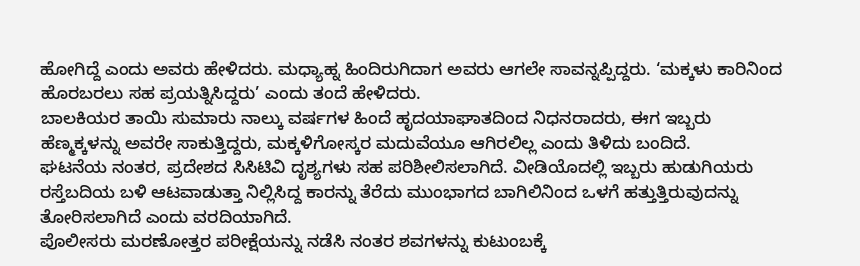ಹೋಗಿದ್ದೆ ಎಂದು ಅವರು ಹೇಳಿದರು. ಮಧ್ಯಾಹ್ನ ಹಿಂದಿರುಗಿದಾಗ ಅವರು ಆಗಲೇ ಸಾವನ್ನಪ್ಪಿದ್ದರು. ‘ಮಕ್ಕಳು ಕಾರಿನಿಂದ ಹೊರಬರಲು ಸಹ ಪ್ರಯತ್ನಿಸಿದ್ದರು’ ಎಂದು ತಂದೆ ಹೇಳಿದರು.
ಬಾಲಕಿಯರ ತಾಯಿ ಸುಮಾರು ನಾಲ್ಕು ವರ್ಷಗಳ ಹಿಂದೆ ಹೃದಯಾಘಾತದಿಂದ ನಿಧನರಾದರು, ಈಗ ಇಬ್ಬರು ಹೆಣ್ಮಕ್ಕಳನ್ನು ಅವರೇ ಸಾಕುತ್ತಿದ್ದರು, ಮಕ್ಕಳಿಗೋಸ್ಕರ ಮದುವೆಯೂ ಆಗಿರಲಿಲ್ಲ ಎಂದು ತಿಳಿದು ಬಂದಿದೆ.
ಘಟನೆಯ ನಂತರ, ಪ್ರದೇಶದ ಸಿಸಿಟಿವಿ ದೃಶ್ಯಗಳು ಸಹ ಪರಿಶೀಲಿಸಲಾಗಿದೆ. ವೀಡಿಯೊದಲ್ಲಿ ಇಬ್ಬರು ಹುಡುಗಿಯರು ರಸ್ತೆಬದಿಯ ಬಳಿ ಆಟವಾಡುತ್ತಾ ನಿಲ್ಲಿಸಿದ್ದ ಕಾರನ್ನು ತೆರೆದು ಮುಂಭಾಗದ ಬಾಗಿಲಿನಿಂದ ಒಳಗೆ ಹತ್ತುತ್ತಿರುವುದನ್ನು ತೋರಿಸಲಾಗಿದೆ ಎಂದು ವರದಿಯಾಗಿದೆ.
ಪೊಲೀಸರು ಮರಣೋತ್ತರ ಪರೀಕ್ಷೆಯನ್ನು ನಡೆಸಿ ನಂತರ ಶವಗಳನ್ನು ಕುಟುಂಬಕ್ಕೆ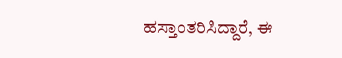ಹಸ್ತಾಂತರಿಸಿದ್ದಾರೆ, ಈ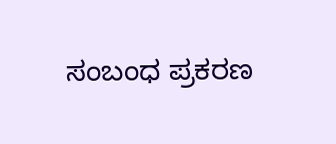ಸಂಬಂಧ ಪ್ರಕರಣ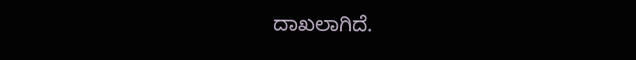ದಾಖಲಾಗಿದೆ.